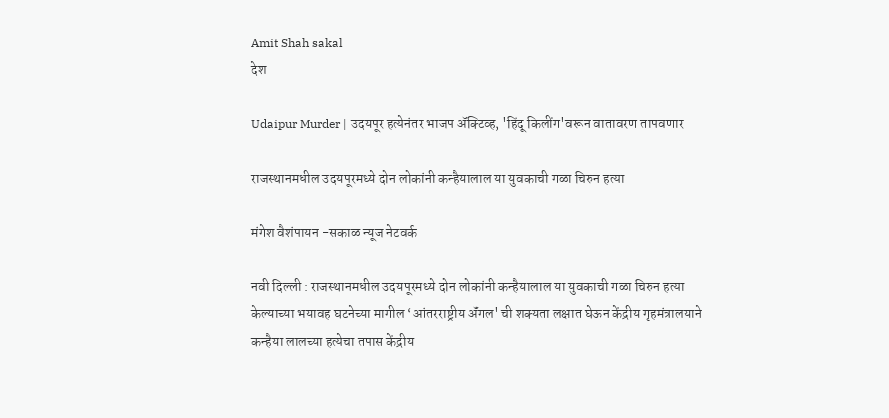Amit Shah sakal
देश

Udaipur Murder | उदयपूर हत्येनंतर भाजप ॲक्टिव्ह, 'हिंदू किलींग'वरून वातावरण तापवणार

राजस्थानमधील उदयपूरमध्ये दोन लोकांनी कन्हैयालाल या युवकाची गळा चिरुन हत्या

मंगेश वैशंपायन -सकाळ न्यूज नेटवर्क

नवी दिल्ली : राजस्थानमधील उदयपूरमध्ये दोन लोकांनी कन्हैयालाल या युवकाची गळा चिरुन हत्या केल्याच्या भयावह घटनेच्या मागील ‘आंतरराष्ट्रीय ॲंगल' ची शक्यता लक्षात घेऊन केंद्रीय गृहमंत्रालयाने कन्हैया लालच्या हत्येचा तपास केंद्रीय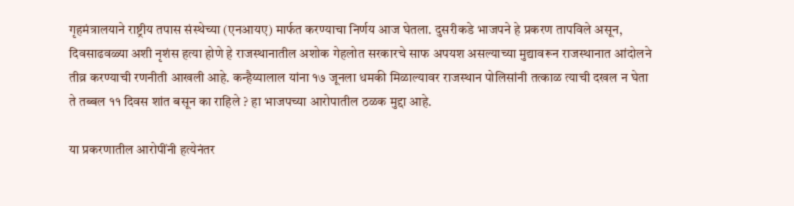गृहमंत्रालयाने राष्ट्रीय तपास संस्थेच्या (एनआयए) मार्फत करण्याचा निर्णय आज घेतला. दुसरीकडे भाजपने हे प्रकरण तापविले असून, दिवसाढवळ्या अशी नृशंस हत्या होणे हे राजस्थानातील अशोक गेहलोत सरकारचे साफ अपयश असल्याच्या मुद्यावरून राजस्थानात आंदोलने तीव्र करण्याची रणनीती आखली आहे. कन्हैय्यालाल यांना १७ जूनला धमकी मिळाल्यावर राजस्थान पोलिसांनी तत्काळ त्याची दखल न घेता ते तब्बल ११ दिवस शांत बसून का राहिले ? हा भाजपच्या आरोपातील ठळक मुद्दा आहे.

या प्रकरणातील आरोपींनी हत्येनंतर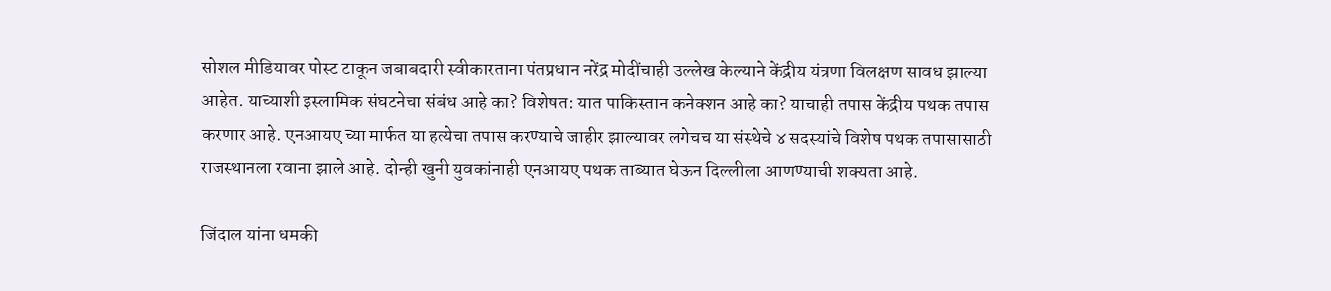सोशल मीडियावर पोस्ट टाकून जबाबदारी स्वीकारताना पंतप्रधान नरेंद्र मोदींचाही उल्लेख केल्याने केंद्रीय यंत्रणा विलक्षण सावध झाल्या आहेत. याच्याशी इस्लामिक संघटनेचा संबंध आहे का? विशेषत: यात पाकिस्तान कनेक्शन आहे का? याचाही तपास केंद्रीय पथक तपास करणार आहे. एनआयए च्या मार्फत या हत्येचा तपास करण्याचे जाहीर झाल्यावर लगेचच या संस्थेचे ४ सदस्यांचे विशेष पथक तपासासाठी राजस्थानला रवाना झाले आहे. दोन्ही खुनी युवकांनाही एनआयए पथक ताब्यात घेऊन दिल्लीला आणण्याची शक्यता आहे.

जिंदाल यांना धमकी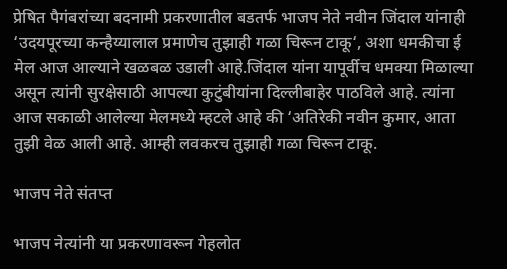प्रेषित पैगंबरांच्या बदनामी प्रकरणातील बडतर्फ भाजप नेते नवीन जिंदाल यांनाही ‘उदयपूरच्या कन्हैय्यालाल प्रमाणेच तुझाही गळा चिरून टाकू‘, अशा धमकीचा ई मेल आज आल्याने खळबळ उडाली आहे.जिंदाल यांना यापूर्वीच धमक्या मिळाल्या असून त्यांनी सुरक्षेसाठी आपल्या कुटुंबीयांना दिल्लीबाहेर पाठविले आहे. त्यांना आज सकाळी आलेल्या मेलमध्ये म्हटले आहे की ‘अतिरेकी नवीन कुमार, आता तुझी वेळ आली आहे. आम्ही लवकरच तुझाही गळा चिरून टाकू.

भाजप नेते संतप्त

भाजप नेत्यांनी या प्रकरणावरून गेहलोत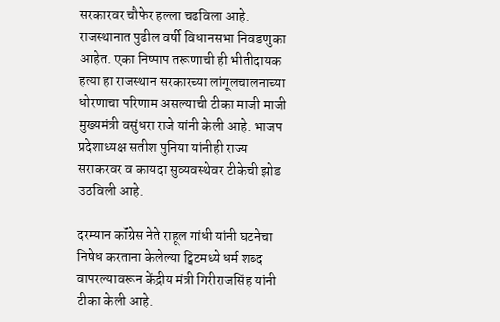सरकारवर चौफेर हल्ला चढविला आहे. राजस्थानात पुढील वर्षी विधानसभा निवडणुका आहेत. एका निष्पाप तरूणाची ही भीतीदायक हत्या हा राजस्थान सरकारच्या लांगूलचालनाच्या धोरणाचा परिणाम असल्याची टीका माजी माजी मुख्यमंत्री वसुंधरा राजे यांनी केली आहे. भाजप प्रदेशाध्यक्ष सतीश पुनिया यांनीही राज्य सराकरवर व कायदा सुव्यवस्थेवर टीकेची झोड उठविली आहे.

दरम्यान कॉंग्रेस नेते राहूल गांधी यांनी घटनेचा निषेध करताना केलेल्या ट्विटमध्ये धर्म शब्द वापरल्यावरून केंद्रीय मंत्री गिरीराजसिंह यांनी टीका केली आहे.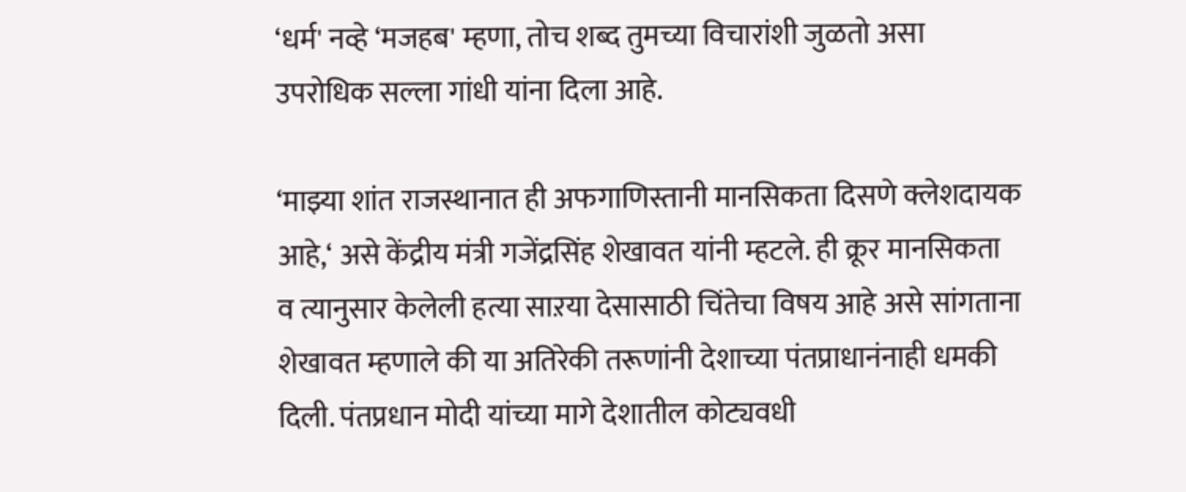‘धर्म' नव्हे ‘मजहब' म्हणा, तोच शब्द तुमच्या विचारांशी जुळतो असा उपरोधिक सल्ला गांधी यांना दिला आहे.

‘माझ्या शांत राजस्थानात ही अफगाणिस्तानी मानसिकता दिसणे क्लेशदायक आहे,‘ असे केंद्रीय मंत्री गजेंद्रसिंह शेखावत यांनी म्हटले. ही क्रूर मानसिकता व त्यानुसार केलेली हत्या साऱया देसासाठी चिंतेचा विषय आहे असे सांगताना शेखावत म्हणाले की या अतिरेकी तरूणांनी देशाच्या पंतप्राधानंनाही धमकी दिली. पंतप्रधान मोदी यांच्या मागे देशातील कोट्यवधी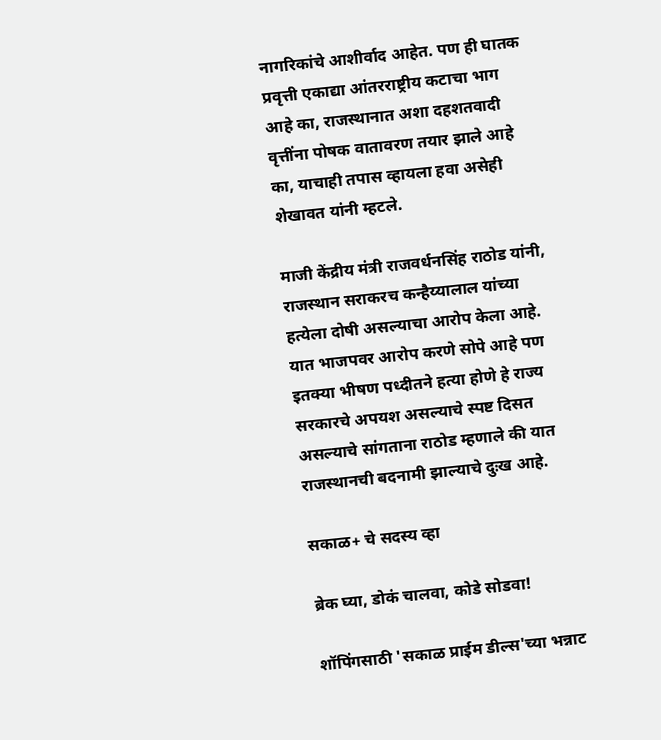नागरिकांचे आशीर्वाद आहेत. पण ही घातक प्रवृत्ती एकाद्या आंतरराष्ट्रीय कटाचा भाग आहे का, राजस्थानात अशा दहशतवादी वृत्तींना पोषक वातावरण तयार झाले आहे का, याचाही तपास व्हायला हवा असेही शेखावत यांनी म्हटले.

माजी केंद्रीय मंत्री राजवर्धनसिंह राठोड यांनी, राजस्थान सराकरच कन्हैय्यालाल यांच्या हत्येला दोषी असल्याचा आरोप केला आहे. यात भाजपवर आरोप करणे सोपे आहे पण इतक्या भीषण पध्दीतने हत्या होणे हे राज्य सरकारचे अपयश असल्याचे स्पष्ट दिसत असल्याचे सांगताना राठोड म्हणाले की यात राजस्थानची बदनामी झाल्याचे दुःख आहे.

सकाळ+ चे सदस्य व्हा

ब्रेक घ्या, डोकं चालवा, कोडे सोडवा!

शॉपिंगसाठी 'सकाळ प्राईम डील्स'च्या भन्नाट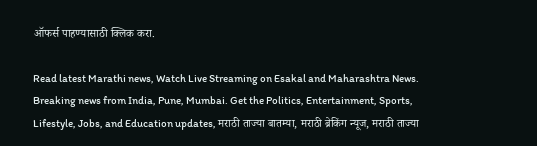ऑफर्स पाहण्यासाठी क्लिक करा.

Read latest Marathi news, Watch Live Streaming on Esakal and Maharashtra News. Breaking news from India, Pune, Mumbai. Get the Politics, Entertainment, Sports, Lifestyle, Jobs, and Education updates, मराठी ताज्या बातम्या, मराठी ब्रेकिंग न्यूज, मराठी ताज्या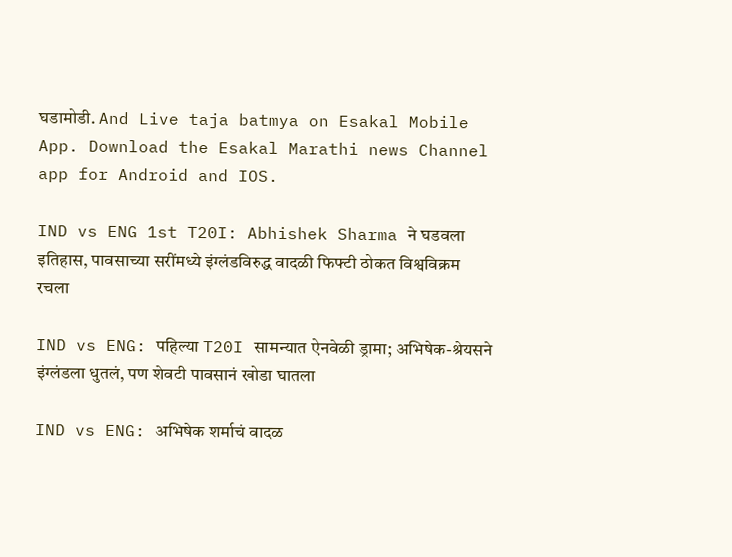घडामोडी. And Live taja batmya on Esakal Mobile App. Download the Esakal Marathi news Channel app for Android and IOS.

IND vs ENG 1st T20I: Abhishek Sharma ने घडवला इतिहास, पावसाच्या सरींमध्ये इंग्लंडविरुद्ध वादळी फिफ्टी ठोकत विश्वविक्रम रचला

IND vs ENG: पहिल्या T20I सामन्यात ऐनवेळी ड्रामा; अभिषेक-श्रेयसने इंग्लंडला धुतलं, पण शेवटी पावसानं खोडा घातला

IND vs ENG: अभिषेक शर्माचं वादळ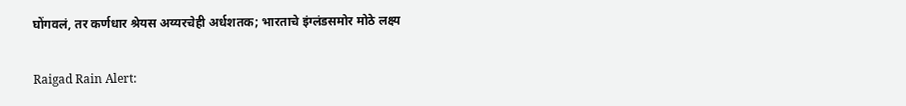घोंगवलं, तर कर्णधार श्रेयस अय्यरचेही अर्धशतक; भारताचे इंग्लंडसमोर मोठे लक्ष्य

Raigad Rain Alert: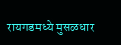रायगडमध्ये मुसळधार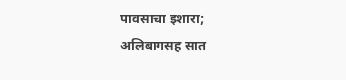पावसाचा इशारा; अलिबागसह सात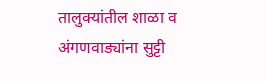तालुक्यांतील शाळा व अंगणवाड्यांना सुट्टी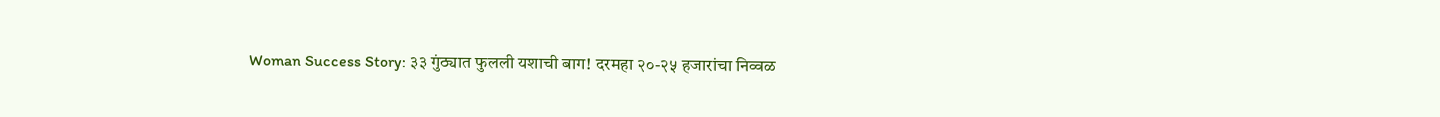Woman Success Story: ३३ गुंठ्यात फुलली यशाची बाग! दरमहा २०-२५ हजारांचा निव्वळ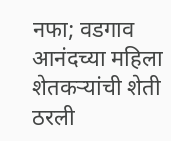नफा; वडगाव आनंदच्या महिला शेतकऱ्यांची शेती ठरली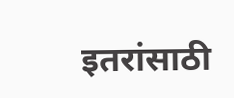इतरांसाठी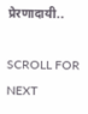प्रेरणादायी..

SCROLL FOR NEXT